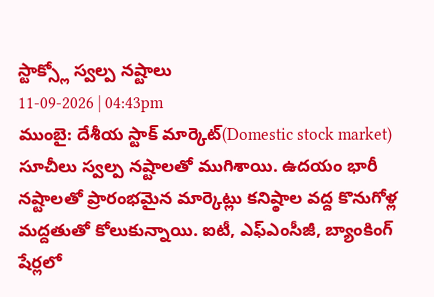స్టాక్స్లో స్వల్ప నష్టాలు
11-09-2026 | 04:43pm
ముంబై: దేశీయ స్టాక్ మార్కెట్(Domestic stock market) సూచీలు స్వల్ప నష్టాలతో ముగిశాయి. ఉదయం భారీ నష్టాలతో ప్రారంభమైన మార్కెట్లు కనిష్ఠాల వద్ద కొనుగోళ్ల మద్దతుతో కోలుకున్నాయి. ఐటీ, ఎఫ్ఎంసీజీ, బ్యాంకింగ్ షేర్లలో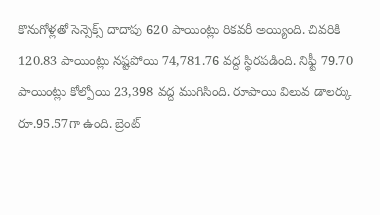కొనుగోళ్లతో సెన్సెక్స్ దాదాపు 620 పాయింట్లు రికవరీ అయ్యింది. చివరికి 120.83 పాయింట్లు నష్టపోయి 74,781.76 వద్ద స్థిరపడింది. నిఫ్టీ 79.70 పాయింట్లు కోల్పోయి 23,398 వద్ద ముగిసింది. రూపాయి విలువ డాలర్కు రూ.95.57గా ఉంది. బ్రెంట్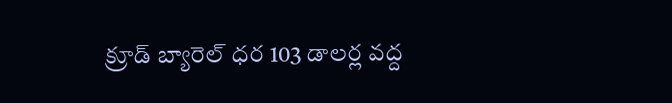క్రూడ్ బ్యారెల్ ధర 103 డాలర్ల వద్ద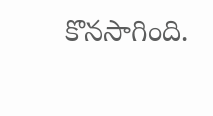కొనసాగింది.